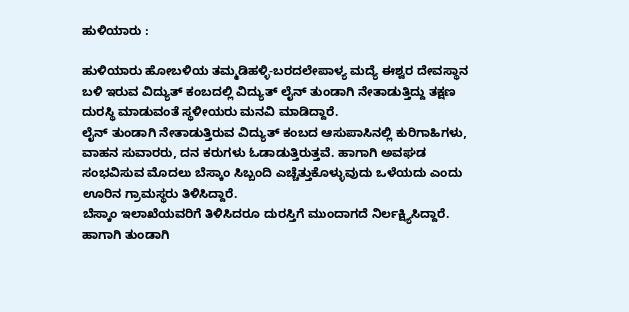ಹುಳಿಯಾರು :

ಹುಳಿಯಾರು ಹೋಬಳಿಯ ತಮ್ಮಡಿಹಳ್ಳಿ-ಬರದಲೇಪಾಳ್ಯ ಮದ್ಯೆ ಈಶ್ವರ ದೇವಸ್ಥಾನ ಬಳಿ ಇರುವ ವಿದ್ಯುತ್ ಕಂಬದಲ್ಲಿ ವಿದ್ಯುತ್ ಲೈನ್ ತುಂಡಾಗಿ ನೇತಾಡುತ್ತಿದ್ದು ತಕ್ಷಣ ದುರಸ್ಥಿ ಮಾಡುವಂತೆ ಸ್ಥಳೀಯರು ಮನವಿ ಮಾಡಿದ್ದಾರೆ.
ಲೈನ್ ತುಂಡಾಗಿ ನೇತಾಡುತ್ತಿರುವ ವಿದ್ಯುತ್ ಕಂಬದ ಆಸುಪಾಸಿನಲ್ಲಿ ಕುರಿಗಾಹಿಗಳು, ವಾಹನ ಸುವಾರರು, ದನ ಕರುಗಳು ಓಡಾಡುತ್ತಿರುತ್ತವೆ. ಹಾಗಾಗಿ ಅವಘಡ ಸಂಭವಿಸುವ ಮೊದಲು ಬೆಸ್ಕಾಂ ಸಿಬ್ಬಂದಿ ಎಚ್ಚೆತ್ತುಕೊಳ್ಳುವುದು ಒಳೆಯದು ಎಂದು ಊರಿನ ಗ್ರಾಮಸ್ಥರು ತಿಳಿಸಿದ್ದಾರೆ.
ಬೆಸ್ಕಾಂ ಇಲಾಖೆಯವರಿಗೆ ತಿಳಿಸಿದರೂ ದುರಸ್ತಿಗೆ ಮುಂದಾಗದೆ ನಿರ್ಲಕ್ಷ್ಯಿಸಿದ್ದಾರೆ. ಹಾಗಾಗಿ ತುಂಡಾಗಿ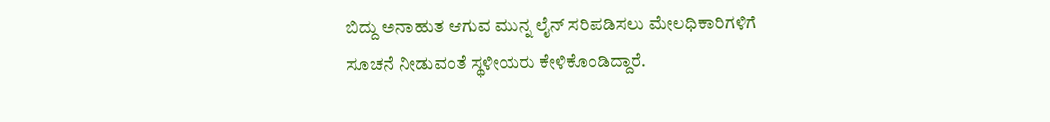ಬಿದ್ದು ಅನಾಹುತ ಆಗುವ ಮುನ್ನ ಲೈನ್ ಸರಿಪಡಿಸಲು ಮೇಲಧಿಕಾರಿಗಳಿಗೆ ಸೂಚನೆ ನೀಡುವಂತೆ ಸ್ಥಳೀಯರು ಕೇಳಿಕೊಂಡಿದ್ದಾರೆ.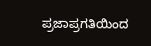ಪ್ರಜಾಪ್ರಗತಿಯಿಂದ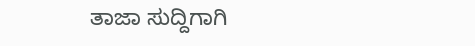ತಾಜಾ ಸುದ್ದಿಗಾಗಿ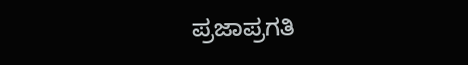ಪ್ರಜಾಪ್ರಗತಿ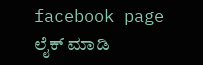facebook page ಲೈಕ್ ಮಾಡಿ